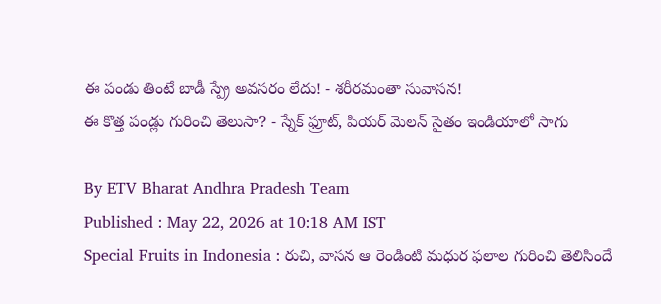ఈ పండు తింటే బాడీ స్ప్రే అవసరం లేదు! - శరీరమంతా సువాసన!
ఈ కొత్త పండ్లు గురించి తెలుసా? - స్నేక్ ఫ్రూట్, పియర్ మెలన్ సైతం ఇండియాలో సాగు

By ETV Bharat Andhra Pradesh Team
Published : May 22, 2026 at 10:18 AM IST
Special Fruits in Indonesia : రుచి, వాసన ఆ రెండింటి మధుర ఫలాల గురించి తెలిసిందే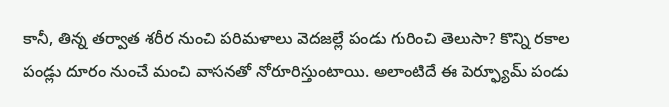కానీ, తిన్న తర్వాత శరీర నుంచి పరిమళాలు వెదజల్లే పండు గురించి తెలుసా? కొన్ని రకాల పండ్లు దూరం నుంచే మంచి వాసనతో నోరూరిస్తుంటాయి. అలాంటిదే ఈ పెర్ఫ్యూమ్ పండు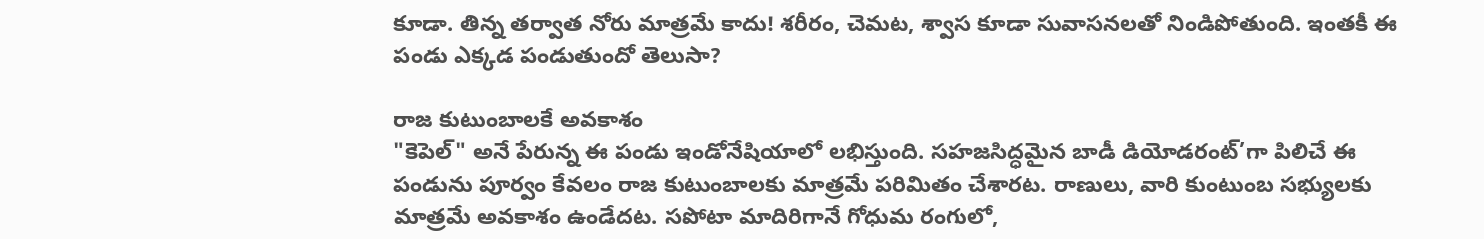కూడా. తిన్న తర్వాత నోరు మాత్రమే కాదు! శరీరం, చెమట, శ్వాస కూడా సువాసనలతో నిండిపోతుంది. ఇంతకీ ఈ పండు ఎక్కడ పండుతుందో తెలుసా?

రాజ కుటుంబాలకే అవకాశం
"కెపెల్" అనే పేరున్న ఈ పండు ఇండోనేషియాలో లభిస్తుంది. సహజసిద్ధమైన బాడీ డియోడరంట్’గా పిలిచే ఈ పండును పూర్వం కేవలం రాజ కుటుంబాలకు మాత్రమే పరిమితం చేశారట. రాణులు, వారి కుంటుంబ సభ్యులకు మాత్రమే అవకాశం ఉండేదట. సపోటా మాదిరిగానే గోధుమ రంగులో,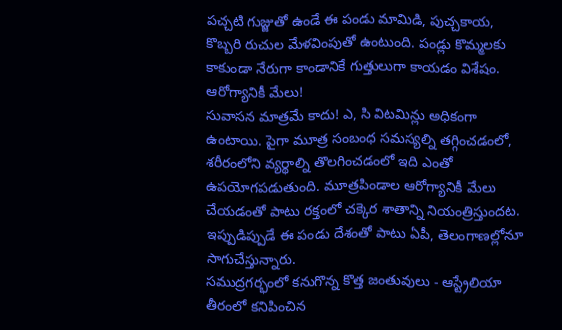పచ్చటి గుజ్జుతో ఉండే ఈ పండు మామిడి, పుచ్చకాయ, కొబ్బరి రుచుల మేళవింపుతో ఉంటుంది. పండ్లు కొమ్మలకు కాకుండా నేరుగా కాండానికే గుత్తులుగా కాయడం విశేషం.
ఆరోగ్యానికీ మేలు!
సువాసన మాత్రమే కాదు! ఎ, సి విటమిన్లు అధికంగా ఉంటాయి. పైగా మూత్ర సంబంధ సమస్యల్ని తగ్గించడంలో, శరీరంలోని వ్యర్థాల్ని తొలగించడంలో ఇది ఎంతో ఉపయోగపడుతుంది. మూత్రపిండాల ఆరోగ్యానికీ మేలు చేయడంతో పాటు రక్తంలో చక్కెర శాతాన్ని నియంత్రిస్తుందట. ఇప్పుడిప్పుడే ఈ పండు దేశంతో పాటు ఏపీ, తెలంగాణల్లోనూ సాగుచేస్తున్నారు.
సముద్రగర్భంలో కనుగొన్న కొత్త జంతువులు - ఆస్ట్రేలియా తీరంలో కనిపించిన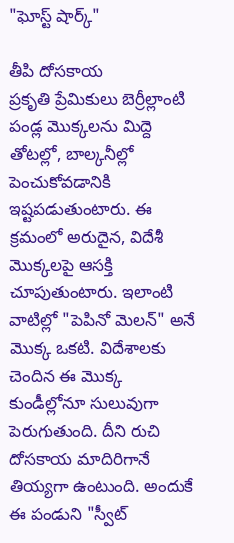"ఘోస్ట్ షార్క్"

తీపి దోసకాయ
ప్రకృతి ప్రేమికులు బెర్రీల్లాంటి పండ్ల మొక్కలను మిద్దె తోటల్లో, బాల్కనీల్లో పెంచుకోవడానికి ఇష్టపడుతుంటారు. ఈ క్రమంలో అరుదైన, విదేశీ మొక్కలపై ఆసక్తి చూపుతుంటారు. ఇలాంటి వాటిల్లో "పెపినో మెలన్" అనే మొక్క ఒకటి. విదేశాలకు చెందిన ఈ మొక్క కుండీల్లోనూ సులువుగా పెరుగుతుంది. దీని రుచి దోసకాయ మాదిరిగానే తియ్యగా ఉంటుంది. అందుకే ఈ పండుని "స్వీట్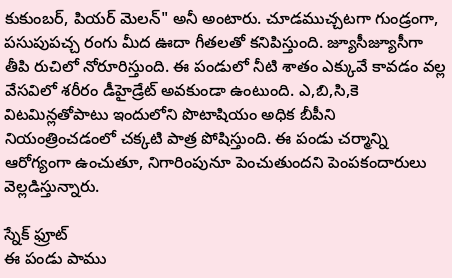కుకుంబర్, పియర్ మెలన్" అనీ అంటారు. చూడముచ్చటగా గుండ్రంగా, పసుపుపచ్చ రంగు మీద ఊదా గీతలతో కనిపిస్తుంది. జ్యూసీజ్యూసీగా తీపి రుచిలో నోరూరిస్తుంది. ఈ పండులో నీటి శాతం ఎక్కువే కావడం వల్ల వేసవిలో శరీరం డీహైడ్రేట్ అవకుండా ఉంటుంది. ఎ,బి,సి,కె విటమిన్లతోపాటు ఇందులోని పొటాషియం అధిక బీపీని నియంత్రించడంలో చక్కటి పాత్ర పోషిస్తుంది. ఈ పండు చర్మాన్ని ఆరోగ్యంగా ఉంచుతూ, నిగారింపునూ పెంచుతుందని పెంపకందారులు వెల్లడిస్తున్నారు.

స్నేక్ ఫ్రూట్
ఈ పండు పాము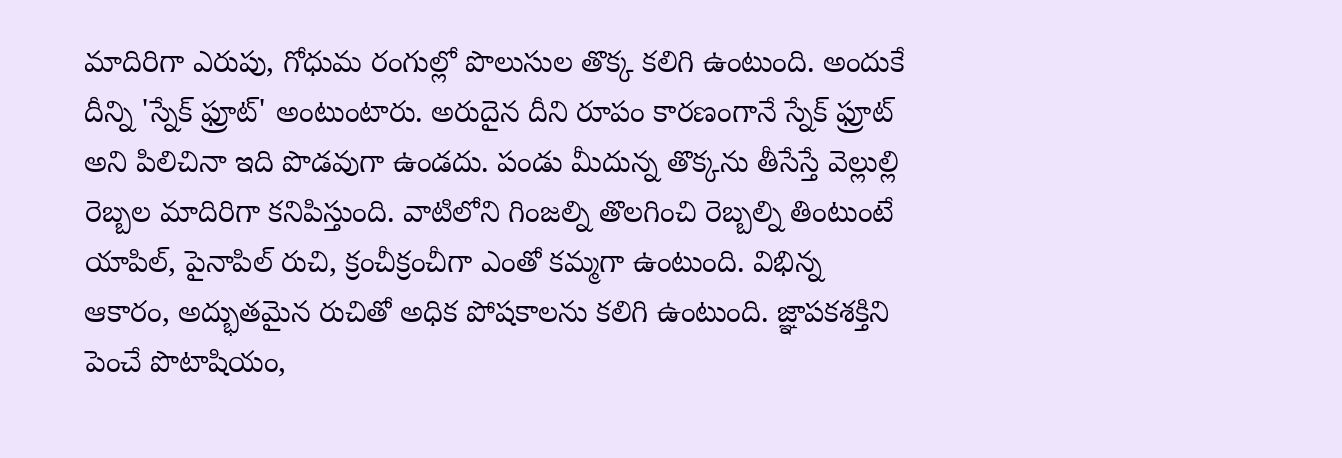మాదిరిగా ఎరుపు, గోధుమ రంగుల్లో పొలుసుల తొక్క కలిగి ఉంటుంది. అందుకే దీన్ని 'స్నేక్ ఫ్రూట్' అంటుంటారు. అరుదైన దీని రూపం కారణంగానే స్నేక్ ఫ్రూట్ అని పిలిచినా ఇది పొడవుగా ఉండదు. పండు మీదున్న తొక్కను తీసేస్తే వెల్లుల్లి రెబ్బల మాదిరిగా కనిపిస్తుంది. వాటిలోని గింజల్ని తొలగించి రెబ్బల్ని తింటుంటే యాపిల్, పైనాపిల్ రుచి, క్రంచీక్రంచీగా ఎంతో కమ్మగా ఉంటుంది. విభిన్న ఆకారం, అద్భుతమైన రుచితో అధిక పోషకాలను కలిగి ఉంటుంది. జ్ఞాపకశక్తిని పెంచే పొటాషియం,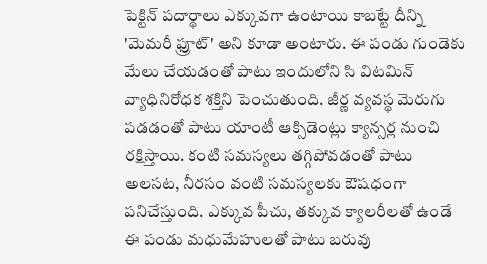పెక్టిన్ పదార్థాలు ఎక్కువగా ఉంటాయి కాబట్టే దీన్ని 'మెమరీ ఫ్రూట్' అని కూడా అంటారు. ఈ పండు గుండెకు మేలు చేయడంతో పాటు ఇందులోని సి విటమిన్ వ్యాధినిరోధక శక్తిని పెంచుతుంది. జీర్ణ వ్యవస్థ మెరుగు పడడంతో పాటు యాంటీ ఆక్సిడెంట్లు క్యాన్సర్ల నుంచి రక్షిస్తాయి. కంటి సమస్యలు తగ్గిపోవడంతో పాటు అలసట, నీరసం వంటి సమస్యలకు ఔషధంగా పనిచేస్తుంది. ఎక్కువ పీచు, తక్కువ క్యాలరీలతో ఉండే ఈ పండు మధుమేహులతో పాటు బరువు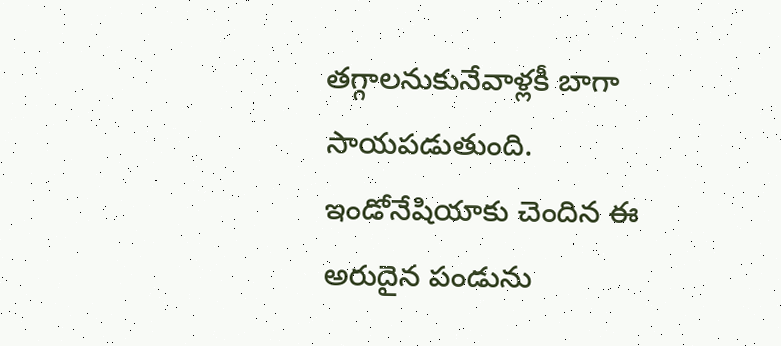తగ్గాలనుకునేవాళ్లకీ బాగా సాయపడుతుంది. ఇండోనేషియాకు చెందిన ఈ అరుదైన పండును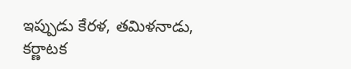ఇప్పుడు కేరళ, తమిళనాడు, కర్ణాటక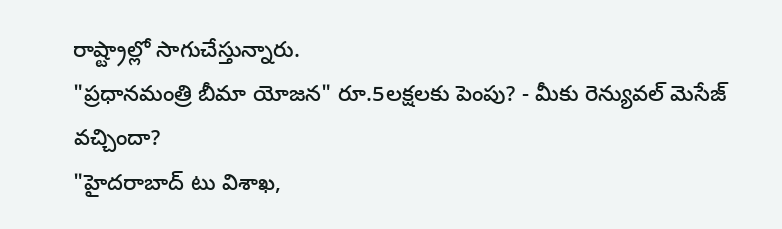రాష్ట్రాల్లో సాగుచేస్తున్నారు.
"ప్రధానమంత్రి బీమా యోజన" రూ.5లక్షలకు పెంపు? - మీకు రెన్యువల్ మెసేజ్ వచ్చిందా?
"హైదరాబాద్ టు విశాఖ,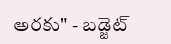అరకు" - బడ్జెట్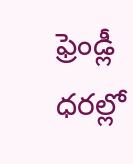ఫ్రెండ్లీ ధరల్లో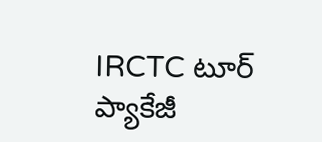IRCTC టూర్ ప్యాకేజీ